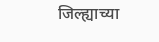जिल्ह्याच्या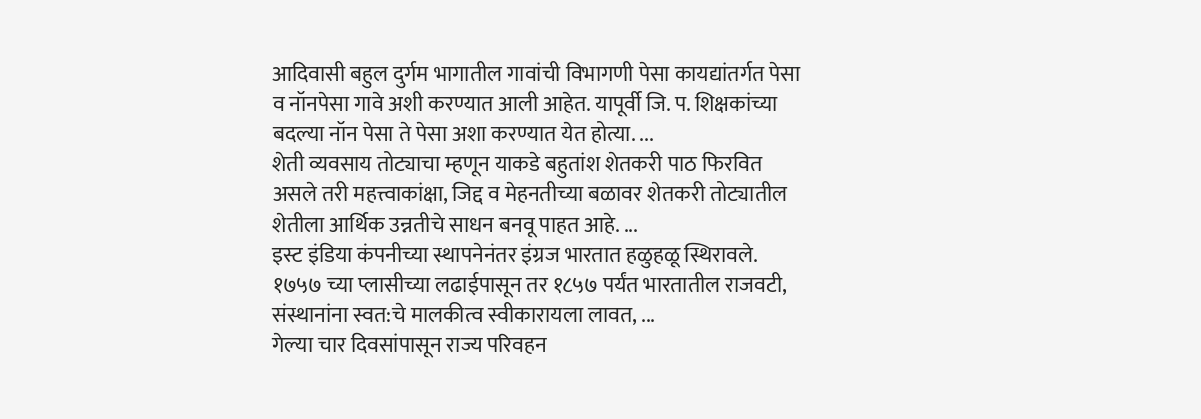आदिवासी बहुल दुर्गम भागातील गावांची विभागणी पेसा कायद्यांतर्गत पेसा व नॉनपेसा गावे अशी करण्यात आली आहेत. यापूर्वी जि. प. शिक्षकांच्या बदल्या नॉन पेसा ते पेसा अशा करण्यात येत होत्या. ...
शेती व्यवसाय तोट्याचा म्हणून याकडे बहुतांश शेतकरी पाठ फिरवित असले तरी महत्त्वाकांक्षा, जिद्द व मेहनतीच्या बळावर शेतकरी तोट्यातील शेतीला आर्थिक उन्नतीचे साधन बनवू पाहत आहे. ...
इस्ट इंडिया कंपनीच्या स्थापनेनंतर इंग्रज भारतात हळुहळू स्थिरावले. १७५७ च्या प्लासीच्या लढाईपासून तर १८५७ पर्यंत भारतातील राजवटी, संस्थानांना स्वत:चे मालकीत्व स्वीकारायला लावत, ...
गेल्या चार दिवसांपासून राज्य परिवहन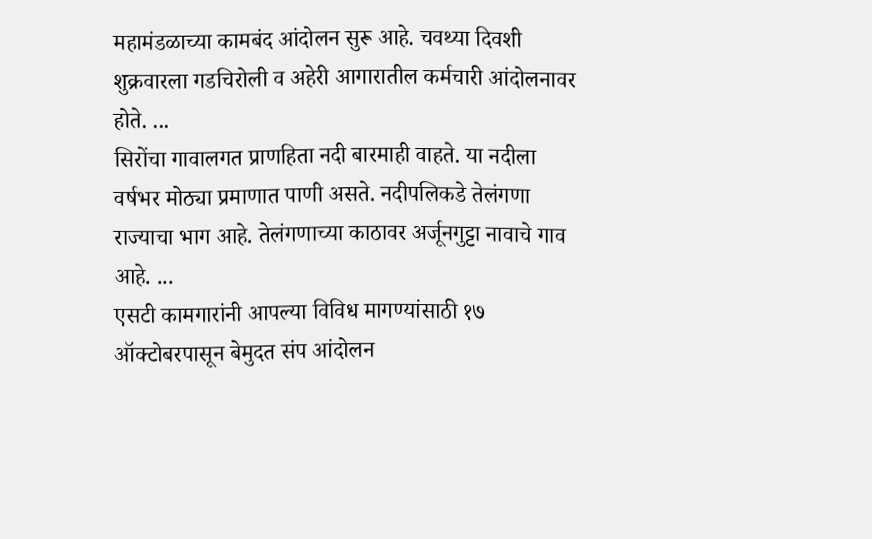महामंडळाच्या कामबंद आंदोलन सुरू आहे. चवथ्या दिवशी शुक्रवारला गडचिरोली व अहेरी आगारातील कर्मचारी आंदोलनावर होते. ...
सिरोंचा गावालगत प्राणहिता नदी बारमाही वाहते. या नदीला वर्षभर मोठ्या प्रमाणात पाणी असते. नदीपलिकडे तेलंगणा राज्याचा भाग आहे. तेलंगणाच्या काठावर अर्जूनगुट्टा नावाचे गाव आहे. ...
एसटी कामगारांनी आपल्या विविध मागण्यांसाठी १७ ऑक्टोबरपासून बेमुदत संप आंदोलन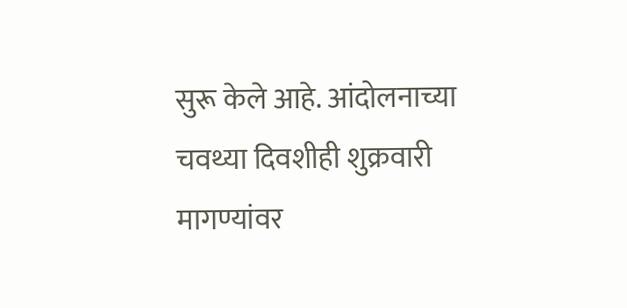सुरू केले आहे. आंदोलनाच्या चवथ्या दिवशीही शुक्रवारी मागण्यांवर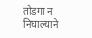तोडगा न निघाल्याने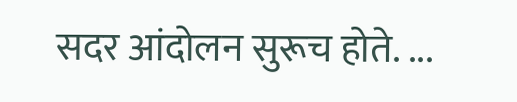सदर आंदोलन सुरूच होते. ...